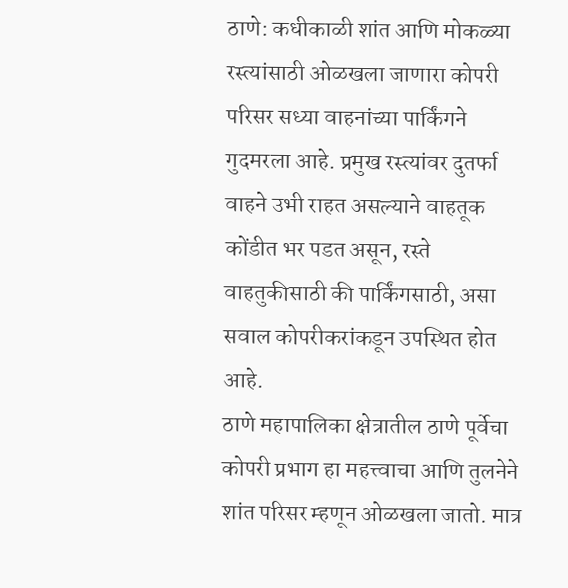ठाणे: कधीकाळी शांत आणि मोकळ्या रस्त्यांसाठी ओळखला जाणारा कोपरी परिसर सध्या वाहनांच्या पार्किंगने गुदमरला आहे. प्रमुख रस्त्यांवर दुतर्फा वाहने उभी राहत असल्याने वाहतूक कोंडीत भर पडत असून, रस्ते वाहतुकीसाठी की पार्किंगसाठी, असा सवाल कोपरीकरांकडून उपस्थित होत आहे.
ठाणे महापालिका क्षेत्रातील ठाणे पूर्वेचा कोपरी प्रभाग हा महत्त्वाचा आणि तुलनेने शांत परिसर म्हणून ओळखला जातो. मात्र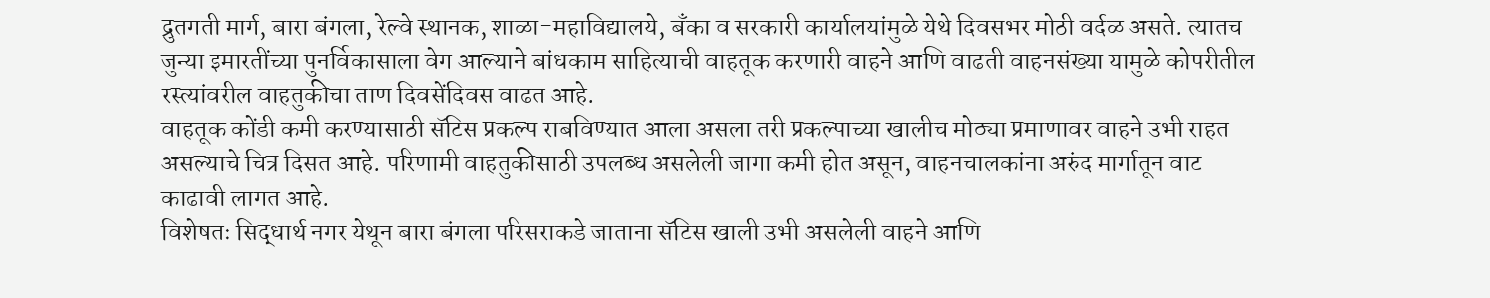द्रुतगती मार्ग, बारा बंगला, रेल्वे स्थानक, शाळा-महाविद्यालये, बँका व सरकारी कार्यालयांमुळे येथे दिवसभर मोठी वर्दळ असते. त्यातच जुन्या इमारतींच्या पुनर्विकासाला वेग आल्याने बांधकाम साहित्याची वाहतूक करणारी वाहने आणि वाढती वाहनसंख्या यामुळे कोपरीतील रस्त्यांवरील वाहतुकीचा ताण दिवसेंदिवस वाढत आहे.
वाहतूक कोंडी कमी करण्यासाठी सॅटिस प्रकल्प राबविण्यात आला असला तरी प्रकल्पाच्या खालीच मोठ्या प्रमाणावर वाहने उभी राहत असल्याचे चित्र दिसत आहे. परिणामी वाहतुकीसाठी उपलब्ध असलेली जागा कमी होत असून, वाहनचालकांना अरुंद मार्गातून वाट काढावी लागत आहे.
विशेषतः सिद्धार्थ नगर येथून बारा बंगला परिसराकडे जाताना सॅटिस खाली उभी असलेली वाहने आणि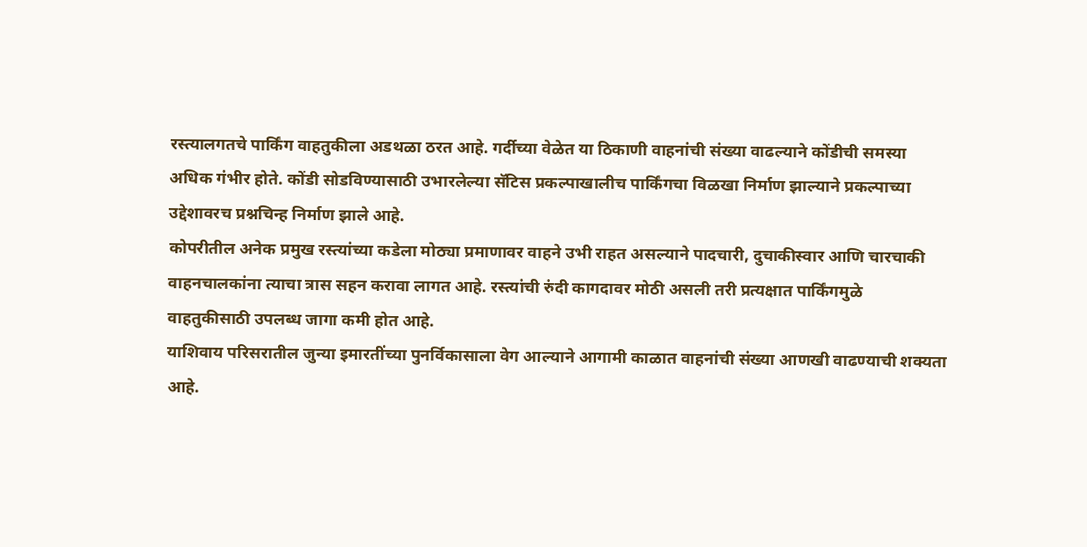रस्त्यालगतचे पार्किंग वाहतुकीला अडथळा ठरत आहे. गर्दीच्या वेळेत या ठिकाणी वाहनांची संख्या वाढल्याने कोंडीची समस्या अधिक गंभीर होते. कोंडी सोडविण्यासाठी उभारलेल्या सॅटिस प्रकल्पाखालीच पार्किंगचा विळखा निर्माण झाल्याने प्रकल्पाच्या उद्देशावरच प्रश्नचिन्ह निर्माण झाले आहे.
कोपरीतील अनेक प्रमुख रस्त्यांच्या कडेला मोठ्या प्रमाणावर वाहने उभी राहत असल्याने पादचारी, दुचाकीस्वार आणि चारचाकी वाहनचालकांना त्याचा त्रास सहन करावा लागत आहे. रस्त्यांची रुंदी कागदावर मोठी असली तरी प्रत्यक्षात पार्किंगमुळे वाहतुकीसाठी उपलब्ध जागा कमी होत आहे.
याशिवाय परिसरातील जुन्या इमारतींच्या पुनर्विकासाला वेग आल्याने आगामी काळात वाहनांची संख्या आणखी वाढण्याची शक्यता आहे.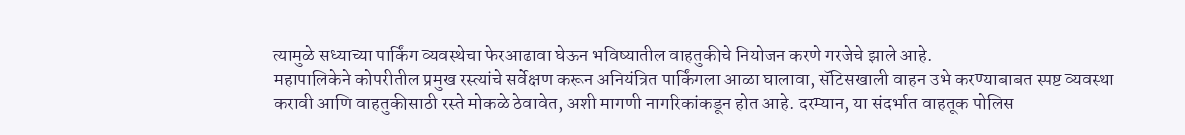त्यामुळे सध्याच्या पार्किंग व्यवस्थेचा फेरआढावा घेऊन भविष्यातील वाहतुकीचे नियोजन करणे गरजेचे झाले आहे.
महापालिकेने कोपरीतील प्रमुख रस्त्यांचे सर्वेक्षण करून अनियंत्रित पार्किंगला आळा घालावा, सॅटिसखाली वाहन उभे करण्याबाबत स्पष्ट व्यवस्था करावी आणि वाहतुकीसाठी रस्ते मोकळे ठेवावेत, अशी मागणी नागरिकांकडून होत आहे. दरम्यान, या संदर्भात वाहतूक पोलिस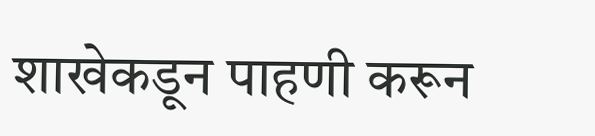शाखेकडून पाहणी करून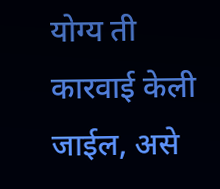योग्य ती कारवाई केली जाईल, असे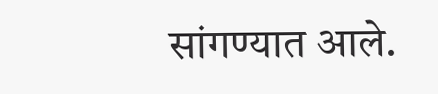सांगण्यात आले.